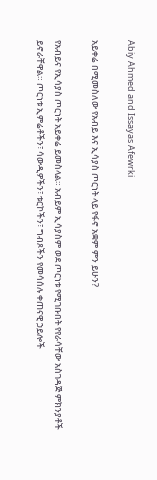Abiy Ahmed and Issayas Afewrki

አይቀሬ በሚመስለው የአብይ እና ኢሳያስ ጦርነት ላይ የፋኖ አቋም ምን ይሁን?

የአብይና የኢሳያስ ጦርነት አይቀሬ ይመስላል። አብይም ኢሳያስም ወደ ጦርነቱ የሚገቡበት የየራሳቸው አስገዳጅ ምክንያቶች ይኖራቸዋል። ጦርነቱ ኢምሬቶችን፣ ሳውዲዎችን፣ ቱርኮችን፣ ግብጾችን የመሳሰሉ ቀጠናዊ ኃይሎች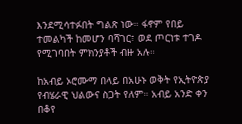እንደሚሳተፉበት ግልጽ ነው። ፋኖም የበይ ተመልካች ከመሆን ባሻገር፣ ወደ ጦርነቱ ተገዶ የሚገባበት ምክንያቶች ብዙ አሉ።

ከአብይ ኦሮሙማ በላይ በአሁኑ ወቅት የኢትዮጵያ የብሄራዊ ህልውና ስጋት የለም። አብይ አንድ ቀን በቆየ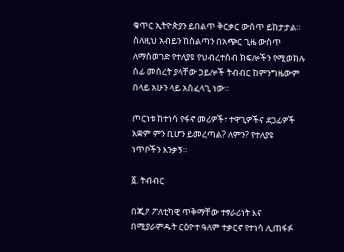ቁጥር ኢትዮጵያን ይበልጥ ቅርቃር ውስጥ ይከታታል። ስለዚህ አብይን ከስልጣን በአጭር ጊዜ ውስጥ ለማስወገድ የተለያዩ የህብረተሰብ ክፍሎችን የሚወክሉ ሰፊ መሰረት ያላቸው ኃይሎች ትብብር ከምንግዜውም በላይ አሁን ላይ አስፈላጊ ነው።

ጦርነቱ ከተነሳ የፋኖ መሪዎች፣ ተዋጊዎችና ደጋፊዎች አቋም ምን ቢሆን ይመረጣል? ለምን? የተለያዩ ነጥቦችን እንቃኝ።

፩. ትብብር

በጂዖ ፖለቲካዊ ጥቅማቸው ተፃራሪነት እና በሚያራምዱት ርዕዮተ ዓለም ተቃርኖ የተነሳ ሊጠፋፉ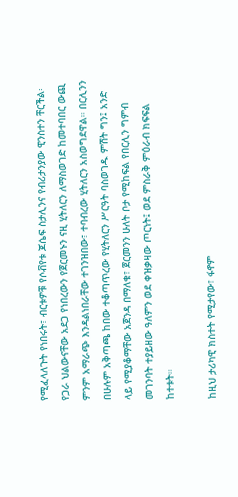የሚፈላለጉት የነበሩት፣ ብርቱዎቹ የሶቭየቱ ጆሴፍ ስታሊንና የብሪታንያው ዊንስተን ቸርችል፡ የጋራ ህልውናቸው አደጋ የነበረውን የጀርመኑን ናዚ ሂትለርን ለማስወገድ ከመተባበር ውጪ ምንም አማራጭ እንዳልነበራቸው ተገንዝበው፣ ተባብረው ሂትለርን አስወግደዋል። በርሊንን በሁሉም አቅጣጫ ከበው ተቆጣጥረው የሂትለርን ሥርዓት ባስወገዱ ምሽት ግን፤ አንድ ላይ የሚያቆማቸው አጀንዳ በማለቁ፣ ጀርመንን ሁለት ቦታ የሚከፍል የበርሊን ግምብ መገንባት ተያይዘው ዓለምን ወደ ቀዝቃዛው ጦርነት፤ ወደ ምስራቅ ምዕራብ ክፍፍል ከተቱት።

ከዚህ ታሪካዊ ክስተት የሚታየው፣ ፋኖም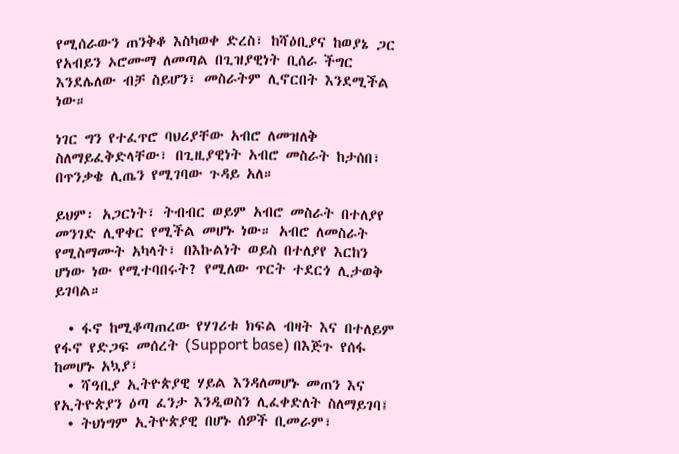የሚሰራውን ጠንቅቆ እስካወቀ ድረስ፣ ከሻዕቢያና ከወያኔ ጋር የአብይን ኦሮሙማ ለመጣል በጊዝያዊነት ቢሰራ ችግር እንደሌለው ብቻ ስይሆን፣ መስራትም ሊኖርበት እንደሚችል ነው።

ነገር ግን የተፈጥሮ ባህሪያቸው አብሮ ለመዝለቅ ስለማይፈቅድላቸው፣ በጊዚያዊነት አብሮ መስራት ከታሰበ፣ በጥንቃቄ ሊጤን የሚገባው ጉዳይ አለ።

ይህም፡ አጋርነት፣ ትብብር ወይም አብሮ መስራት በተለያየ መንገድ ሊዋቀር የሚችል መሆኑ ነው። አብሮ ለመስራት የሚስማሙት አካላት፣ በእኩልነት ወይስ በተለያየ እርከን ሆነው ነው የሚተባበሩት? የሚለው ጥርት ተደርጎ ሊታወቅ ይገባል።

  • ፋኖ ከሚቆጣጠረው የሃገሪቱ ክፍል ብዛት እና በተለይም የፋኖ የድጋፍ መሰረት (Support base) በእጅጉ የሰፋ ከመሆኑ አኳያ፣
  • ሻዓቢያ ኢትዮጵያዊ ሃይል እንዳለመሆኑ መጠን እና የኢትዮጵያን ዕጣ ፈንታ እንዲወስን ሊፈቀድለት ስለማይገባ፤
  • ትህነግም ኢትዮጵያዊ በሆኑ ሰዎች ቢመራም፣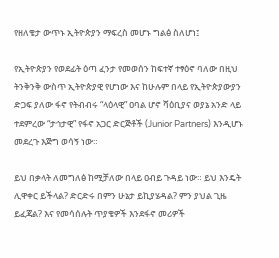የዘለቄታ ውጥኑ ኢትዮጵያን ማፍረስ መሆኑ ግልፅ ስለሆነ፤

የኢትዮጵያን የወደፊት ዕጣ ፈንታ የመወሰን ከፍተኛ ተፃዕኖ ባለው በዚህ ትንቅንቅ ውስጥ ኢትዮጵያዊ የሆነው እና ከሁሉም በላይ የኢትዮጵያውያን ድጋፍ ያለው ፋኖ የትብብሩ “ላዕላዊ” ዐባል ሆኖ ሻዕቢያና ወያኔ አንድ ላይ ተደምረው “ታኅታዊ” የፋኖ አጋር ድርጅቶች (Junior Partners) እንዲሆኑ መደረጉ እጅግ ወሳኝ ነው።

ይህ በቃላት ለመግለፅ ከሚቻለው በላይ ዐብይ ጉዳይ ነው። ይህ እንዴት ሊዋቀር ይችላል? ድርድሩ በምን ሁኔታ ይኪያሄዳል? ምን ያህል ጊዜ ይፈጃል? እና የመሳሰሉት ጥያቄዎች እንደፋኖ መሪዎች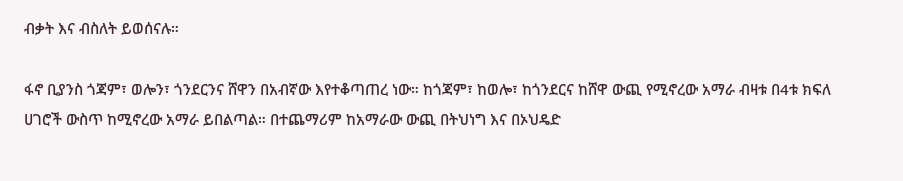ብቃት እና ብስለት ይወሰናሉ።

ፋኖ ቢያንስ ጎጃም፣ ወሎን፣ ጎንደርንና ሸዋን በአብኛው እየተቆጣጠረ ነው። ከጎጃም፣ ከወሎ፣ ከጎንደርና ከሸዋ ውጪ የሚኖረው አማራ ብዛቱ በ4ቱ ክፍለ ሀገሮች ውስጥ ከሚኖረው አማራ ይበልጣል። በተጨማሪም ከአማራው ውጪ በትህነግ እና በኦህዴድ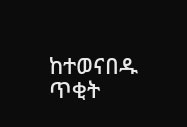ከተወናበዱ ጥቂት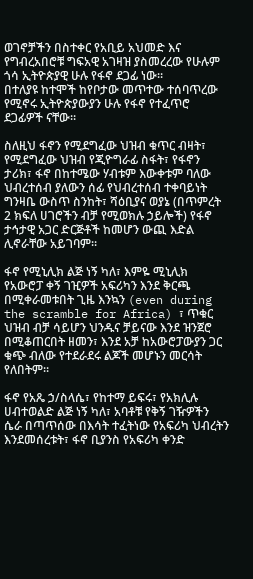ወገኖቻችን በስተቀር የአቢይ አህመድ እና የግብረአበሮቹ ግፍአዊ አገዛዝ ያስመረረው የሁሉም ጎሳ ኢትዮጵያዊ ሁሉ የፋኖ ደጋፊ ነው።
በተለያዩ ከተሞች ከየቦታው መጥተው ተሰባጥረው የሚኖሩ ኢትዮጵያውያን ሁሉ የፋኖ የተፈጥሮ ደጋፊዎች ናቸው።

ስለዚህ ፋኖን የሚደግፈው ህዝብ ቁጥር ብዛት፣ የሚደግፈው ህዝብ የጂዮግራፊ ስፋት፣ የፋኖን ታሪክ፣ ፋኖ በከተሜው ሃብቱም እውቀቱም ባለው ህብረተሰብ ያለውን ሰፊ የህብረተሰብ ተቀባይነት ግንዛቤ ውስጥ ስንከት፣ ሻዕቢያና ወያኔ (በጥምረት 2 ክፍለ ሀገሮችን ብቻ የሚወክሉ ኃይሎች) የፋኖ ታኅታዊ አጋር ድርጅቶች ከመሆን ውጪ እድል ሊኖራቸው አይገባም።

ፋኖ የሚኒሊክ ልጅ ነኝ ካለ፣ እምዬ ሚኒሊክ የአውሮፓ ቀኝ ገዢዎች አፍሪካን እንደ ቅርጫ በሚቀራመቱበት ጊዜ እንኳን (even during the scramble for Africa) ፣ ጥቁር ህዝብ ብቻ ሳይሆን ህንዱና ቻይናው እንደ ዝንጀሮ በሚቆጠርበት ዘመን፣ እንደ አቻ ከአውሮፓውያን ጋር ቁጭ ብለው የተደራደሩ ልጆች መሆኑን መርሳት የለበትም።

ፋኖ የአጼ ኃ/ስላሴ፣ የከተማ ይፍሩ፣ የአክሊሉ ሀብተወልድ ልጅ ነኝ ካለ፣ አባቶቹ የቅኝ ገዥዎችን ሴራ በጣጥሰው በእሳት ተፈትነው የአፍሪካ ህብረትን እንደመሰረቱት፣ ፋኖ ቢያንስ የአፍሪካ ቀንድ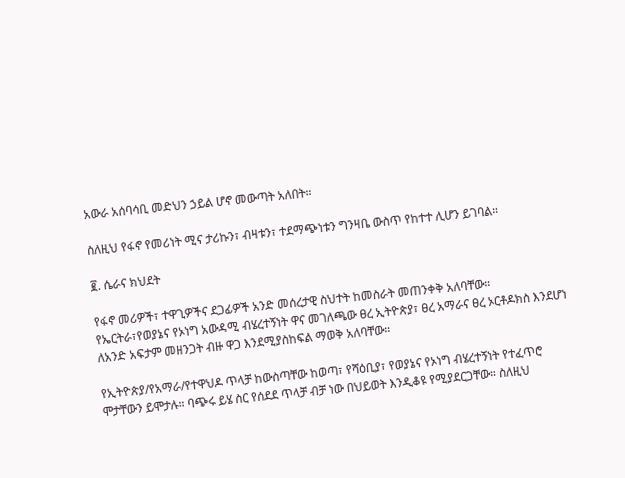አውራ አሰባሳቢ መድህን ኃይል ሆኖ መውጣት አለበት።

ስለዚህ የፋኖ የመሪነት ሚና ታሪኩን፣ ብዛቱን፣ ተደማጭነቱን ግንዛቤ ውስጥ የከተተ ሊሆን ይገባል።

፪. ሴራና ክህደት

የፋኖ መሪዎች፣ ተዋጊዎችና ደጋፊዎች አንድ መሰረታዊ ስህተት ከመስራት መጠንቀቅ አለባቸው።
የኤርትራ፣የወያኔና የኦነግ አውዳሚ ብሄረተኝነት ዋና መገለጫው ፀረ ኢትዮጵያ፣ ፀረ አማራና ፀረ ኦርቶዶክስ እንደሆነ ለአንድ አፍታም መዘንጋት ብዙ ዋጋ እንደሚያስከፍል ማወቅ አለባቸው።

የኢትዮጵያ/የአማራ/የተዋህዶ ጥላቻ ከውስጣቸው ከወጣ፣ የሻዕቢያ፣ የወያኔና የኦነግ ብሄረተኝነት የተፈጥሮ ሞታቸውን ይሞታሉ። ባጭሩ ይሄ ስር የሰደደ ጥላቻ ብቻ ነው በህይወት እንዲቆዩ የሚያደርጋቸው። ስለዚህ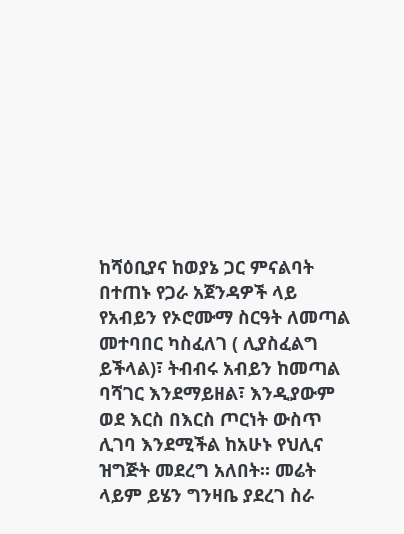ከሻዕቢያና ከወያኔ ጋር ምናልባት በተጠኑ የጋራ አጀንዳዎች ላይ የአብይን የኦሮሙማ ስርዓት ለመጣል መተባበር ካስፈለገ ( ሊያስፈልግ ይችላል)፣ ትብብሩ አብይን ከመጣል ባሻገር እንደማይዘል፣ እንዲያውም ወደ እርስ በእርስ ጦርነት ውስጥ ሊገባ እንደሚችል ከአሁኑ የህሊና ዝግጅት መደረግ አለበት። መሬት ላይም ይሄን ግንዛቤ ያደረገ ስራ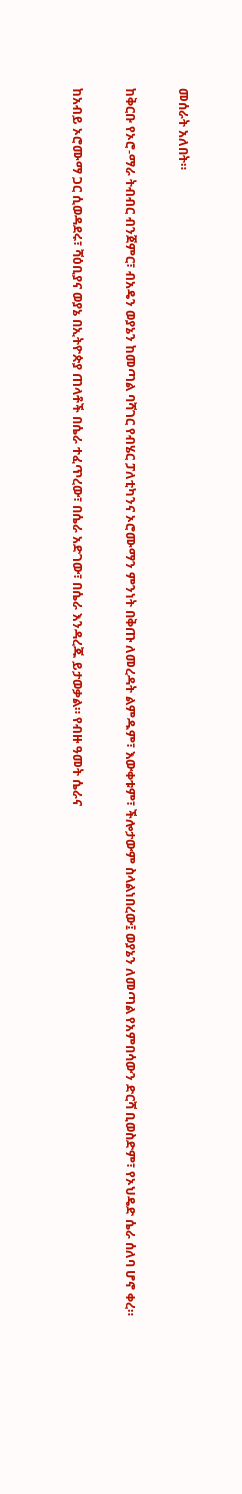መሰራት አለበት።

ከቅርቡ የኦሮ-ማራ ትብብር ብንጀምር፣ ብአዴን ወያኔን ከመጣል ባሻገር የብሄር ፓለቲካንና ኦሮሙማን ምንነት በቅጡ ለመረዳት ልምዱም፣ እውቀቱም፣ ችሎታውም ስላልነበረው፤ ወያኔን ለመጣል የአምበሳውን ድርሻ ቢወስድም፣ የኦህዴድ ሴራ ሰለባ ሆኖ ቀረ።

ከአብይ ኦሮሙማ ጋር ሲወዳደሩ፣ ሻዕቢያና ወያኔ በኢትዮጵያ ጠላቶች በሴራ ተፈጥረው፣ በሴራ አድገው፣ በሴራ እንዳረጁ ይታወቃል። የብዙ ዓመት ሴራና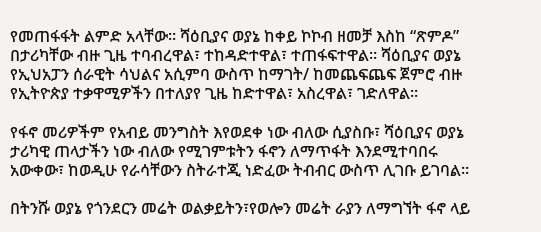የመጠፋፋት ልምድ አላቸው። ሻዕቢያና ወያኔ ከቀይ ኮኮብ ዘመቻ እስከ “ጽምዶ” በታሪካቸው ብዙ ጊዜ ተባብረዋል፣ ተከዳድተዋል፣ ተጠፋፍተዋል። ሻዕቢያና ወያኔ የኢህአፓን ሰራዊት ሳህልና አሲምባ ውስጥ ከማገት/ ከመጨፍጨፍ ጀምሮ ብዙ የኢትዮጵያ ተቃዋሚዎችን በተለያየ ጊዜ ከድተዋል፣ አስረዋል፣ ገድለዋል።

የፋኖ መሪዎችም የአብይ መንግስት እየወደቀ ነው ብለው ሲያስቡ፣ ሻዕቢያና ወያኔ ታሪካዊ ጠላታችን ነው ብለው የሚገምቱትን ፋኖን ለማጥፋት እንደሚተባበሩ አውቀው፣ ከወዲሁ የራሳቸውን ስትራተጂ ነድፈው ትብብር ውስጥ ሊገቡ ይገባል።

በትንሹ ወያኔ የጎንደርን መሬት ወልቃይትን፣የወሎን መሬት ራያን ለማግኘት ፋኖ ላይ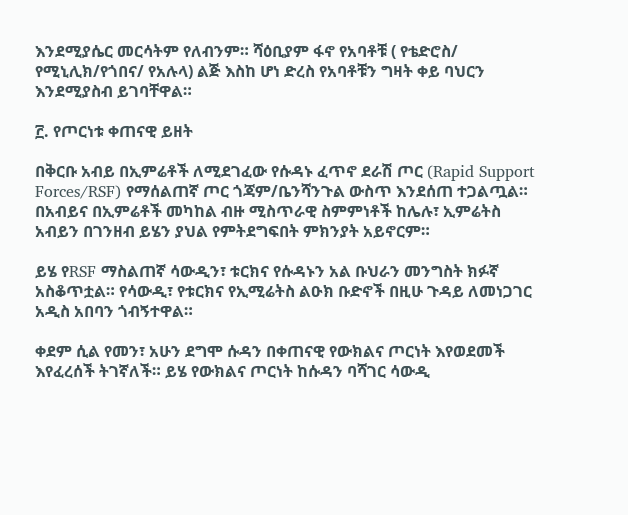እንደሚያሴር መርሳትም የለብንም። ሻዕቢያም ፋኖ የአባቶቹ ( የቴድሮስ/ የሚኒሊክ/የጎበና/ የአሉላ) ልጅ እስከ ሆነ ድረስ የአባቶቹን ግዛት ቀይ ባህርን እንደሚያስብ ይገባቸዋል።

፫. የጦርነቱ ቀጠናዊ ይዘት

በቅርቡ አብይ በኢምሬቶች ለሚደገፈው የሱዳኑ ፈጥኖ ደራሽ ጦር (Rapid Support Forces/RSF) የማሰልጠኛ ጦር ጎጃም/ቤንሻንጉል ውስጥ እንደሰጠ ተጋልጧል። በአብይና በኢምሬቶች መካከል ብዙ ሚስጥራዊ ስምምነቶች ከሌሉ፣ ኢምሬትስ አብይን በገንዘብ ይሄን ያህል የምትደግፍበት ምክንያት አይኖርም።

ይሄ የRSF ማስልጠኛ ሳውዲን፣ ቱርክና የሱዳኑን አል ቡህራን መንግስት ክፉኛ አስቆጥቷል። የሳውዲ፣ የቱርክና የኢሚሬትስ ልዑክ ቡድኖች በዚሁ ጉዳይ ለመነጋገር አዲስ አበባን ጎብኝተዋል።

ቀደም ሲል የመን፣ አሁን ደግሞ ሱዳን በቀጠናዊ የውክልና ጦርነት እየወደመች እየፈረሰች ትገኛለች። ይሄ የውክልና ጦርነት ከሱዳን ባሻገር ሳውዲ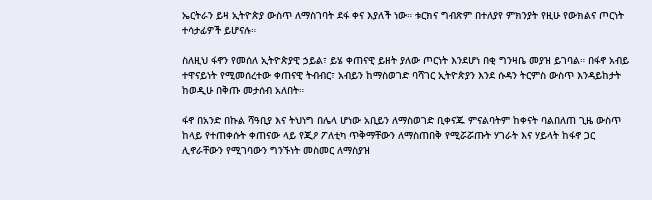ኤርትራን ይዛ ኢትዮጵያ ውስጥ ለማስገባት ደፋ ቀና እያለች ነው። ቱርክና ግብጽም በተለያየ ምክንያት የዚሁ የውክልና ጦርነት ተሳታፊዎች ይሆናሉ።

ስለዚህ ፋኖን የመሰለ ኢትዮጵያዊ ኃይል፣ ይሄ ቀጠናዊ ይዘት ያለው ጦርነት እንደሆነ በቂ ግንዛቤ መያዝ ይገባል። በፋኖ አብይ ተዋናይነት የሚመሰረተው ቀጠናዊ ትብብር፣ አብይን ከማስወገድ ባሻገር ኢትዮጵያን እንደ ሱዳን ትርምስ ውስጥ እንዳይከታት ከወዲሁ በቅጡ መታሰብ አለበት።

ፋኖ በአንድ በኩል ሻዓቢያ እና ትህነግ በሌላ ሆነው አቢይን ለማስወገድ ቢቀናጁ ምናልባትም ከቀናት ባልበለጠ ጊዜ ውስጥ ከላይ የተጠቀሱት ቀጠናው ላይ የጂዖ ፖለቲካ ጥቅማቸውን ለማስጠበቅ የሚሯሯጡት ሃገራት እና ሃይላት ከፋኖ ጋር ሊኖራቸውን የሚገባውን ግንኙነት መስመር ለማስያዝ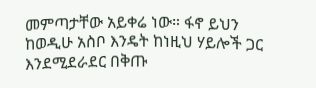መምጣታቸው አይቀሬ ነው። ፋኖ ይህን ከወዲሁ አስቦ እንዴት ከነዚህ ሃይሎች ጋር እንደሚደራደር በቅጡ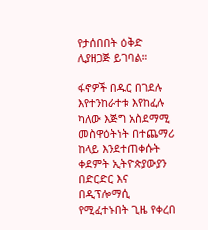የታሰበበት ዕቅድ ሊያዘጋጅ ይገባል።

ፋኖዎች በዱር በገደሉ እየተንከራተቱ እየከፈሉ ካለው እጅግ አስደማሚ መስዋዕትነት በተጨማሪ ከላይ እንደተጠቀሱት ቀደምት ኢትዮጵያውያን በድርድር እና በዲፕሎማሲ የሚፈተኑበት ጊዜ የቀረበ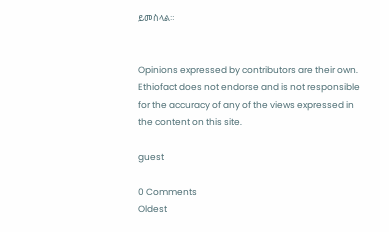ይመስላል።


Opinions expressed by contributors are their own. Ethiofact does not endorse and is not responsible for the accuracy of any of the views expressed in the content on this site.

guest

0 Comments
Oldest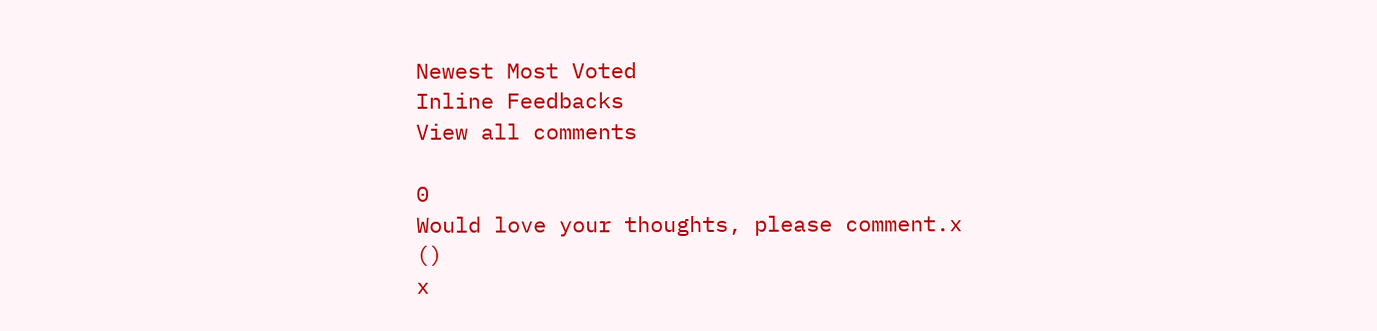Newest Most Voted
Inline Feedbacks
View all comments

0
Would love your thoughts, please comment.x
()
x